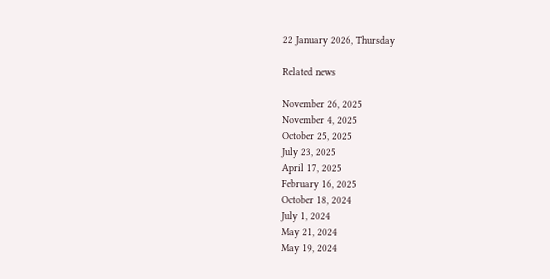22 January 2026, Thursday

Related news

November 26, 2025
November 4, 2025
October 25, 2025
July 23, 2025
April 17, 2025
February 16, 2025
October 18, 2024
July 1, 2024
May 21, 2024
May 19, 2024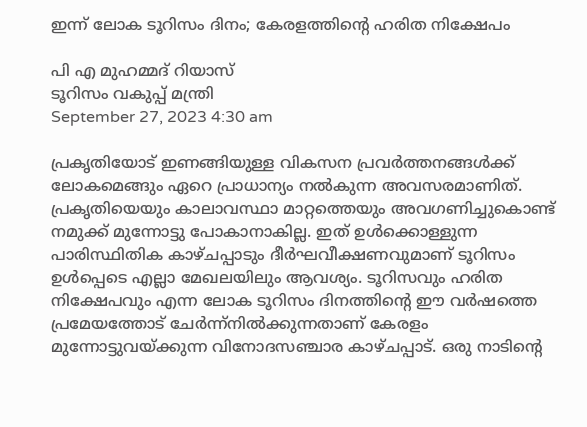ഇന്ന് ലോക ടൂറിസം ദിനം; കേരളത്തിന്റെ ഹരിത നിക്ഷേപം

പി എ മുഹമ്മദ് റിയാസ്
ടൂറിസം വകുപ്പ് മന്ത്രി
September 27, 2023 4:30 am

പ്രകൃതിയോട് ഇണങ്ങിയുള്ള വികസന പ്രവര്‍ത്തനങ്ങള്‍ക്ക് ലോകമെങ്ങും ഏറെ പ്രാധാന്യം നല്‍കുന്ന അവസരമാണിത്. പ്രകൃതിയെയും കാലാവസ്ഥാ മാറ്റത്തെയും അവഗണിച്ചുകൊണ്ട് നമുക്ക് മുന്നോട്ടു പോകാനാകില്ല. ഇത് ഉള്‍ക്കൊള്ളുന്ന പാരിസ്ഥിതിക കാഴ്ചപ്പാടും ദീര്‍ഘവീക്ഷണവുമാണ് ടൂറിസം ഉള്‍പ്പെടെ എല്ലാ മേഖലയിലും ആവശ്യം. ടൂറിസവും ഹരിത നിക്ഷേപവും എന്ന ലോക ടൂറിസം ദിനത്തിന്റെ ഈ വര്‍ഷത്തെ പ്രമേയത്തോട് ചേര്‍ന്ന്നില്‍ക്കുന്നതാണ് കേരളം മുന്നോട്ടുവയ്ക്കുന്ന വിനോദസഞ്ചാര കാഴ്ചപ്പാട്. ഒരു നാടിന്റെ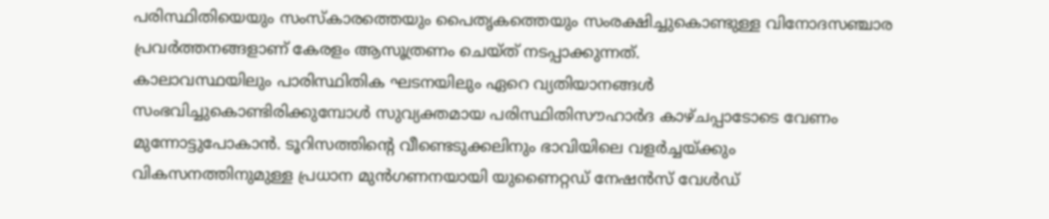പരിസ്ഥിതിയെയും സംസ്കാരത്തെയും പൈതൃകത്തെയും സംരക്ഷിച്ചുകൊണ്ടുള്ള വിനോദസഞ്ചാര പ്രവര്‍ത്തനങ്ങളാണ് കേരളം ആസൂത്രണം ചെയ്ത് നടപ്പാക്കുന്നത്.
കാലാവസ്ഥയിലും പാരിസ്ഥിതിക ഘടനയിലും ഏറെ വ്യതിയാനങ്ങള്‍ സംഭവിച്ചുകൊണ്ടിരിക്കുമ്പോള്‍ സുവ്യക്തമായ പരിസ്ഥിതിസൗഹാര്‍ദ കാഴ്ചപ്പാടോടെ വേണം മുന്നോട്ടുപോകാന്‍. ടൂറിസത്തിന്റെ വീണ്ടെടുക്കലിനും ഭാവിയിലെ വളര്‍ച്ചയ്ക്കും വികസനത്തിനുമുള്ള പ്രധാന മുന്‍ഗണനയായി യുണൈറ്റഡ് നേഷന്‍സ് വേള്‍ഡ്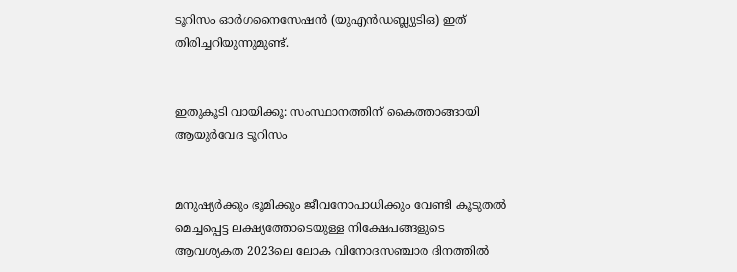ടൂറിസം ഓര്‍ഗനൈസേഷന്‍ (യുഎന്‍ഡബ്ല്യുടിഒ) ഇത് തിരിച്ചറിയുന്നുമുണ്ട്.


ഇതുകൂടി വായിക്കൂ: സംസ്ഥാനത്തിന് കൈത്താങ്ങായി ആയുർവേദ ടൂറിസം


മനുഷ്യര്‍ക്കും ഭൂമിക്കും ജീവനോപാധിക്കും വേണ്ടി കൂടുതല്‍ മെച്ചപ്പെട്ട ലക്ഷ്യത്തോടെയുള്ള നിക്ഷേപങ്ങളുടെ ആവശ്യകത 2023ലെ ലോക വിനോദസഞ്ചാര ദിനത്തില്‍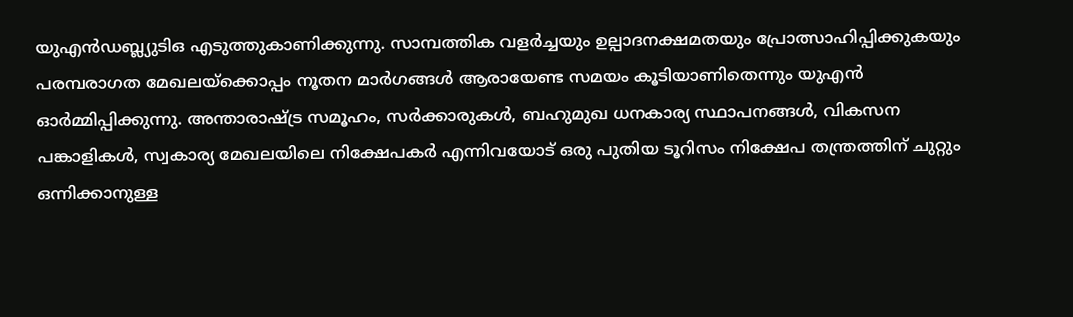യുഎന്‍ഡബ്ല്യുടിഒ എടുത്തുകാണിക്കുന്നു. സാമ്പത്തിക വളര്‍ച്ചയും ഉല്പാദനക്ഷമതയും പ്രോത്സാഹിപ്പിക്കുകയും പരമ്പരാഗത മേഖലയ്ക്കൊപ്പം നൂതന മാര്‍ഗങ്ങള്‍ ആരായേണ്ട സമയം കൂടിയാണിതെന്നും യുഎന്‍ ഓര്‍മ്മിപ്പിക്കുന്നു. അന്താരാഷ്ട്ര സമൂഹം, സര്‍ക്കാരുകള്‍, ബഹുമുഖ ധനകാര്യ സ്ഥാപനങ്ങള്‍, വികസന പങ്കാളികള്‍, സ്വകാര്യ മേഖലയിലെ നിക്ഷേപകര്‍ എന്നിവയോട് ഒരു പുതിയ ടൂറിസം നിക്ഷേപ തന്ത്രത്തിന് ചുറ്റും ഒന്നിക്കാനുള്ള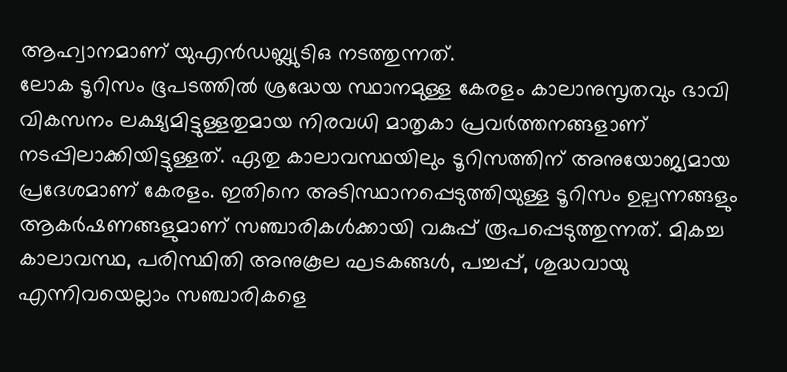ആഹ്വാനമാണ് യുഎന്‍ഡബ്ല്യുടിഒ നടത്തുന്നത്.
ലോക ടൂറിസം ഭൂപടത്തില്‍ ശ്രദ്ധേയ സ്ഥാനമുള്ള കേരളം കാലാനുസൃതവും ഭാവി വികസനം ലക്ഷ്യമിട്ടുള്ളതുമായ നിരവധി മാതൃകാ പ്രവര്‍ത്തനങ്ങളാണ് നടപ്പിലാക്കിയിട്ടുള്ളത്. ഏതു കാലാവസ്ഥയിലും ടൂറിസത്തിന് അനുയോജ്യമായ പ്രദേശമാണ് കേരളം. ഇതിനെ അടിസ്ഥാനപ്പെടുത്തിയുള്ള ടൂറിസം ഉല്പന്നങ്ങളും ആകര്‍ഷണങ്ങളുമാണ് സഞ്ചാരികള്‍ക്കായി വകുപ്പ് രൂപപ്പെടുത്തുന്നത്. മികച്ച കാലാവസ്ഥ, പരിസ്ഥിതി അനുകൂല ഘടകങ്ങള്‍, പച്ചപ്പ്, ശുദ്ധവായു എന്നിവയെല്ലാം സഞ്ചാരികളെ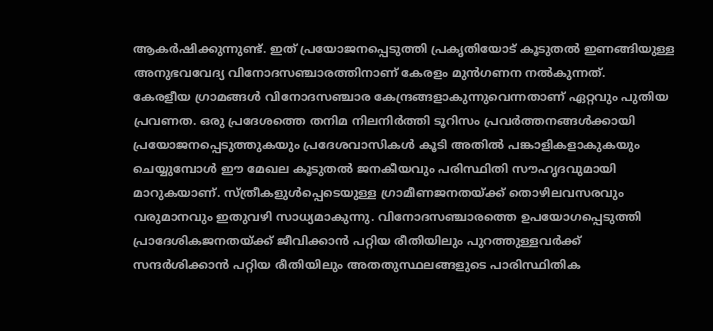ആകര്‍ഷിക്കുന്നുണ്ട്. ഇത് പ്രയോജനപ്പെടുത്തി പ്രകൃതിയോട് കൂടുതല്‍ ഇണങ്ങിയുള്ള അനുഭവവേദ്യ വിനോദസഞ്ചാരത്തിനാണ് കേരളം മുന്‍ഗണന നല്‍കുന്നത്.
കേരളീയ ഗ്രാമങ്ങള്‍ വിനോദസഞ്ചാര കേന്ദ്രങ്ങളാകുന്നുവെന്നതാണ് ഏറ്റവും പുതിയ പ്രവണത. ഒരു പ്രദേശത്തെ തനിമ നിലനിര്‍ത്തി ടൂറിസം പ്രവര്‍ത്തനങ്ങള്‍ക്കായി പ്രയോജനപ്പെടുത്തുകയും പ്രദേശവാസികള്‍ കൂടി അതില്‍ പങ്കാളികളാകുകയും ചെയ്യുമ്പോള്‍ ഈ മേഖല കൂടുതല്‍ ജനകീയവും പരിസ്ഥിതി സൗഹൃദവുമായി മാറുകയാണ്. സ്ത്രീകളുള്‍പ്പെടെയുള്ള ഗ്രാമീണജനതയ്ക്ക് തൊഴിലവസരവും വരുമാനവും ഇതുവഴി സാധ്യമാകുന്നു. വിനോദസഞ്ചാരത്തെ ഉപയോഗപ്പെടുത്തി പ്രാദേശികജനതയ്ക്ക് ജീവിക്കാന്‍ പറ്റിയ രീതിയിലും പുറത്തുള്ളവര്‍ക്ക് സന്ദര്‍ശിക്കാന്‍ പറ്റിയ രീതിയിലും അതതുസ്ഥലങ്ങളുടെ പാരിസ്ഥിതിക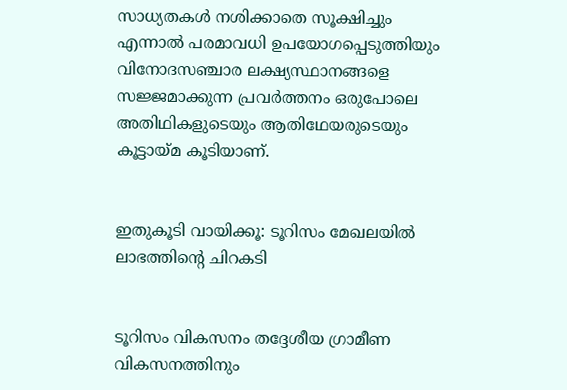സാധ്യതകള്‍ നശിക്കാതെ സൂക്ഷിച്ചും എന്നാല്‍ പരമാവധി ഉപയോഗപ്പെടുത്തിയും വിനോദസഞ്ചാര ലക്ഷ്യസ്ഥാനങ്ങളെ സജ്ജമാക്കുന്ന പ്രവര്‍ത്തനം ഒരുപോലെ അതിഥികളുടെയും ആതിഥേയരുടെയും കൂട്ടായ്മ കൂടിയാണ്.


ഇതുകൂടി വായിക്കൂ: ടൂറിസം മേഖലയില്‍ ലാഭത്തിന്റെ ചിറകടി


ടൂറിസം വികസനം തദ്ദേശീയ ഗ്രാമീണ വികസനത്തിനും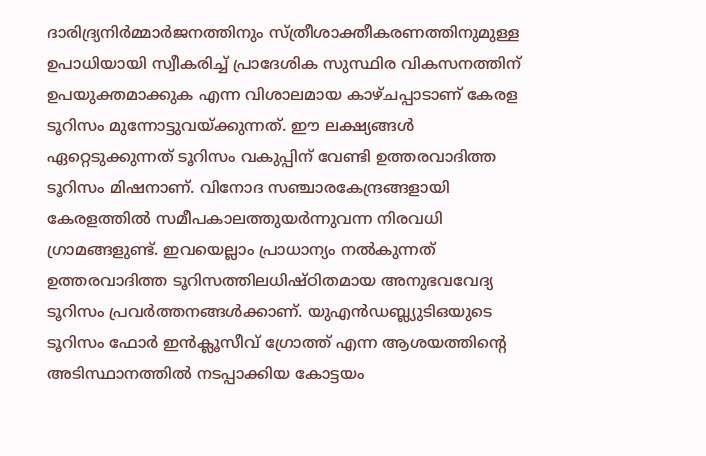ദാരിദ്ര്യനിര്‍മ്മാര്‍ജനത്തിനും സ്ത്രീശാക്തീകരണത്തിനുമുള്ള ഉപാധിയായി സ്വീകരിച്ച് പ്രാദേശിക സുസ്ഥിര വികസനത്തിന് ഉപയുക്തമാക്കുക എന്ന വിശാലമായ കാഴ്ചപ്പാടാണ് കേരള ടൂറിസം മുന്നോട്ടുവയ്ക്കുന്നത്. ഈ ലക്ഷ്യങ്ങള്‍ ഏറ്റെടുക്കുന്നത് ടൂറിസം വകുപ്പിന് വേണ്ടി ഉത്തരവാദിത്ത ടൂറിസം മിഷനാണ്. വിനോദ സഞ്ചാരകേന്ദ്രങ്ങളായി കേരളത്തില്‍ സമീപകാലത്തുയര്‍ന്നുവന്ന നിരവധി ഗ്രാമങ്ങളുണ്ട്. ഇവയെല്ലാം പ്രാധാന്യം നല്‍കുന്നത് ഉത്തരവാദിത്ത ടൂറിസത്തിലധിഷ്ഠിതമായ അനുഭവവേദ്യ ടൂറിസം പ്രവര്‍ത്തനങ്ങള്‍ക്കാണ്. യുഎന്‍ഡബ്ല്യുടിഒയുടെ ടൂറിസം ഫോര്‍ ഇന്‍ക്ലൂസീവ് ഗ്രോത്ത് എന്ന ആശയത്തിന്റെ അടിസ്ഥാനത്തില്‍ നടപ്പാക്കിയ കോട്ടയം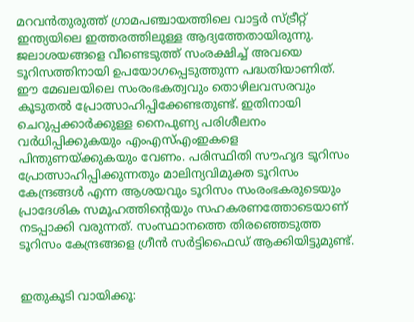മറവന്‍തുരുത്ത് ഗ്രാമപഞ്ചായത്തിലെ വാട്ടര്‍ സ്ട്രീറ്റ് ഇന്ത്യയിലെ ഇത്തരത്തിലുള്ള ആദ്യത്തേതായിരുന്നു. ജലാശയങ്ങളെ വീണ്ടെടുത്ത് സംരക്ഷിച്ച് അവയെ ടൂറിസത്തിനായി ഉപയോഗപ്പെടുത്തുന്ന പദ്ധതിയാണിത്.
ഈ മേഖലയിലെ സംരംഭകത്വവും തൊഴിലവസരവും കൂടുതല്‍ പ്രോത്സാഹിപ്പിക്കേണ്ടതുണ്ട്. ഇതിനായി ചെറുപ്പക്കാര്‍ക്കുള്ള നൈപുണ്യ പരിശീലനം വര്‍ധിപ്പിക്കുകയും എംഎസ്എംഇകളെ പിന്തുണയ്ക്കുകയും വേണം. പരിസ്ഥിതി സൗഹൃദ ടൂറിസം പ്രോത്സാഹിപ്പിക്കുന്നതും മാലിന്യവിമുക്ത ടൂറിസം കേന്ദ്രങ്ങള്‍ എന്ന ആശയവും ടൂറിസം സംരംഭകരുടെയും പ്രാദേശിക സമൂഹത്തിന്റെയും സഹകരണത്തോടെയാണ് നടപ്പാക്കി വരുന്നത്. സംസ്ഥാനത്തെ തിരഞ്ഞെടുത്ത ടൂറിസം കേന്ദ്രങ്ങളെ ഗ്രീന്‍ സര്‍ട്ടിഫൈഡ് ആക്കിയിട്ടുമുണ്ട്.


ഇതുകൂടി വായിക്കൂ: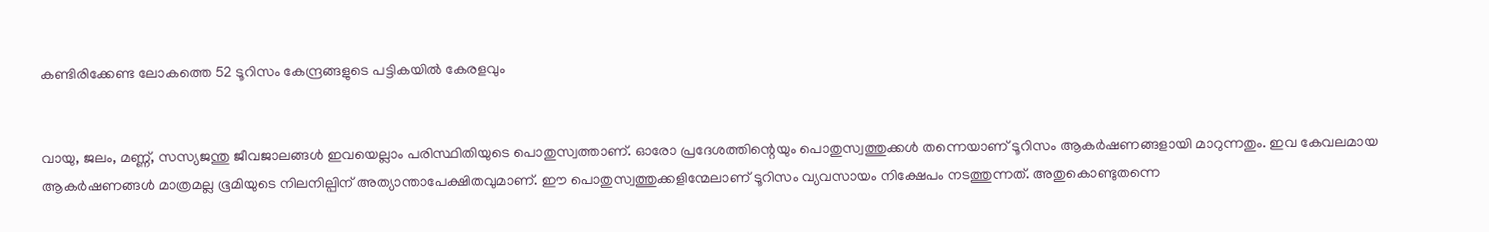കണ്ടിരിക്കേണ്ട ലോകത്തെ 52 ടൂറിസം കേന്ദ്രങ്ങളുടെ പട്ടികയില്‍ കേരളവും


വായു, ജലം, മണ്ണ്, സസ്യജന്തു ജീവജാലങ്ങള്‍ ഇവയെല്ലാം പരിസ്ഥിതിയുടെ പൊതുസ്വത്താണ്. ഓരോ പ്രദേശത്തിന്റെയും പൊതുസ്വത്തുക്കള്‍ തന്നെയാണ് ടൂറിസം ആകര്‍ഷണങ്ങളായി മാറുന്നതും. ഇവ കേവലമായ ആകര്‍ഷണങ്ങള്‍ മാത്രമല്ല ഭൂമിയുടെ നിലനില്പിന് അത്യാന്താപേക്ഷിതവുമാണ്. ഈ പൊതുസ്വത്തുക്കളിന്മേലാണ് ടൂറിസം വ്യവസായം നിക്ഷേപം നടത്തുന്നത്. അതുകൊണ്ടുതന്നെ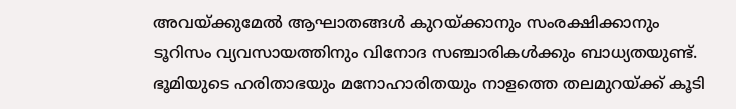അവയ്ക്കുമേല്‍ ആഘാതങ്ങള്‍ കുറയ്ക്കാനും സംരക്ഷിക്കാനും ടൂറിസം വ്യവസായത്തിനും വിനോദ സഞ്ചാരികള്‍ക്കും ബാധ്യതയുണ്ട്. ഭൂമിയുടെ ഹരിതാഭയും മനോഹാരിതയും നാളത്തെ തലമുറയ്ക്ക് കൂടി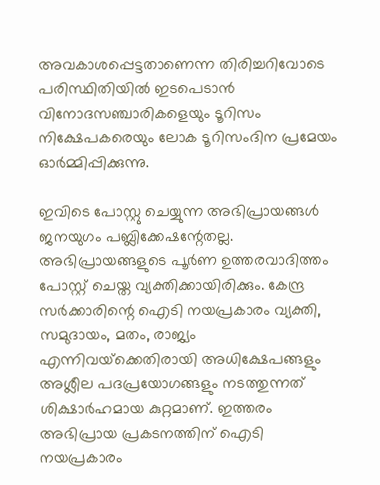അവകാശപ്പെട്ടതാണെന്ന തിരിച്ചറിവോടെ പരിസ്ഥിതിയില്‍ ഇടപെടാന്‍ വിനോദസഞ്ചാരികളെയും ടൂറിസം നിക്ഷേപകരെയും ലോക ടൂറിസംദിന പ്രമേയം ഓര്‍മ്മിപ്പിക്കുന്നു.

ഇവിടെ പോസ്റ്റു ചെയ്യുന്ന അഭിപ്രായങ്ങള്‍ ജനയുഗം പബ്ലിക്കേഷന്റേതല്ല. അഭിപ്രായങ്ങളുടെ പൂര്‍ണ ഉത്തരവാദിത്തം പോസ്റ്റ് ചെയ്ത വ്യക്തിക്കായിരിക്കും. കേന്ദ്ര സര്‍ക്കാരിന്റെ ഐടി നയപ്രകാരം വ്യക്തി, സമുദായം, മതം, രാജ്യം എന്നിവയ്‌ക്കെതിരായി അധിക്ഷേപങ്ങളും അശ്ലീല പദപ്രയോഗങ്ങളും നടത്തുന്നത് ശിക്ഷാര്‍ഹമായ കുറ്റമാണ്. ഇത്തരം അഭിപ്രായ പ്രകടനത്തിന് ഐടി നയപ്രകാരം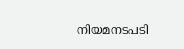നിയമനടപടി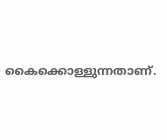കൈക്കൊള്ളുന്നതാണ്.